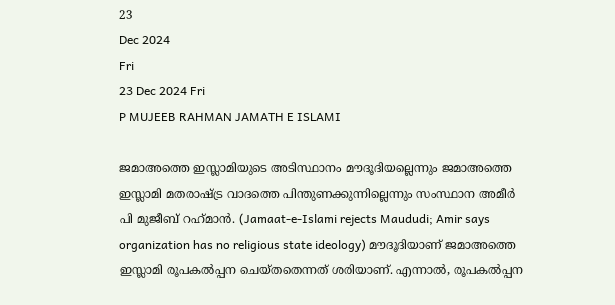23
Dec 2024
Fri
23 Dec 2024 Fri
P MUJEEB RAHMAN JAMATH E ISLAMI

ജമാഅത്തെ ഇസ്ലാമിയുടെ അടിസ്ഥാനം മൗദൂദിയല്ലെന്നും ജമാഅത്തെ ഇസ്ലാമി മതരാഷ്ട്ര വാദത്തെ പിന്തുണക്കുന്നില്ലെന്നും സംസ്ഥാന അമീര്‍ പി മുജീബ് റഹ്‌മാന്‍. (Jamaat-e-Islami rejects Maududi; Amir says organization has no religious state ideology) മൗദൂദിയാണ് ജമാഅത്തെ ഇസ്ലാമി രൂപകല്‍പ്പന ചെയ്തതെന്നത് ശരിയാണ്. എന്നാല്‍, രൂപകല്‍പ്പന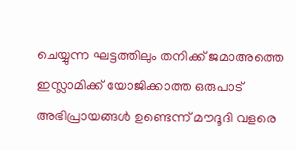ചെയ്യുന്ന ഘട്ടത്തിലും തനിക്ക് ജമാഅത്തെ ഇസ്ലാമിക്ക് യോജിക്കാത്ത ഒരുപാട് അഭിപ്രായങ്ങള്‍ ഉണ്ടെന്ന് മൗദൂദി വളരെ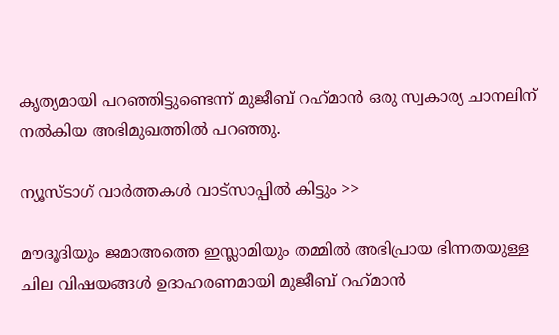കൃത്യമായി പറഞ്ഞിട്ടുണ്ടെന്ന് മുജീബ് റഹ്‌മാന്‍ ഒരു സ്വകാര്യ ചാനലിന് നല്‍കിയ അഭിമുഖത്തില്‍ പറഞ്ഞു.

ന്യൂസ്ടാഗ് വാര്‍ത്തകള്‍ വാട്‌സാപ്പില്‍ കിട്ടും >>

മൗദൂദിയും ജമാഅത്തെ ഇസ്ലാമിയും തമ്മില്‍ അഭിപ്രായ ഭിന്നതയുള്ള ചില വിഷയങ്ങള്‍ ഉദാഹരണമായി മുജീബ് റഹ്‌മാന്‍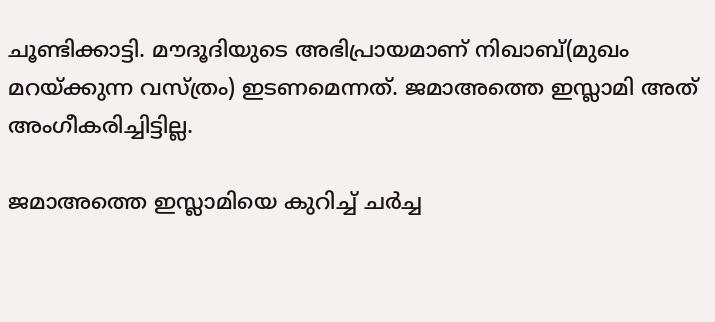ചൂണ്ടിക്കാട്ടി. മൗദൂദിയുടെ അഭിപ്രായമാണ് നിഖാബ്(മുഖം മറയ്ക്കുന്ന വസ്ത്രം) ഇടണമെന്നത്. ജമാഅത്തെ ഇസ്ലാമി അത് അംഗീകരിച്ചിട്ടില്ല.

ജമാഅത്തെ ഇസ്ലാമിയെ കുറിച്ച് ചര്‍ച്ച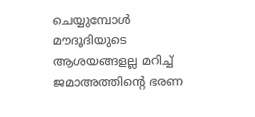ചെയ്യുമ്പോള്‍ മൗദൂദിയുടെ ആശയങ്ങളല്ല മറിച്ച് ജമാഅത്തിന്റെ ഭരണ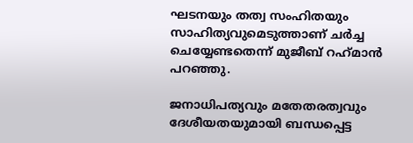ഘടനയും തത്വ സംഹിതയും സാഹിത്യവുമെടുത്താണ് ചര്‍ച്ച ചെയ്യേണ്ടതെന്ന് മുജീബ് റഹ്‌മാന്‍ പറഞ്ഞു.

ജനാധിപത്യവും മതേതരത്വവും ദേശീയതയുമായി ബന്ധപ്പെട്ട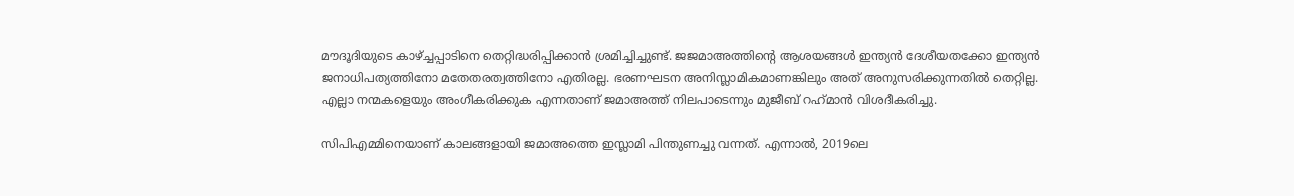മൗദൂദിയുടെ കാഴ്ച്ചപ്പാടിനെ തെറ്റിദ്ധരിപ്പിക്കാന്‍ ശ്രമിച്ചിച്ചുണ്ട്. ജജമാഅത്തിന്റെ ആശയങ്ങള്‍ ഇന്ത്യന്‍ ദേശീയതക്കോ ഇന്ത്യന്‍ ജനാധിപത്യത്തിനോ മതേതരത്വത്തിനോ എതിരല്ല. ഭരണഘടന അനിസ്ലാമികമാണങ്കിലും അത് അനുസരിക്കുന്നതില്‍ തെറ്റില്ല. എല്ലാ നന്മകളെയും അംഗീകരിക്കുക എന്നതാണ് ജമാഅത്ത് നിലപാടെന്നും മുജീബ് റഹ്‌മാന്‍ വിശദീകരിച്ചു.

സിപിഎമ്മിനെയാണ് കാലങ്ങളായി ജമാഅത്തെ ഇസ്ലാമി പിന്തുണച്ചു വന്നത്. എന്നാല്‍, 2019ലെ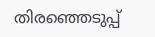തിരഞ്ഞെടുപ്പ്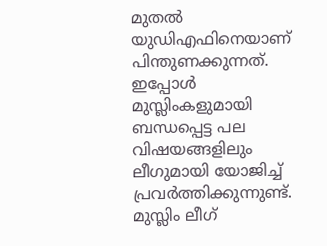മുതല്‍ യുഡിഎഫിനെയാണ് പിന്തുണക്കുന്നത്. ഇപ്പോള്‍ മുസ്ലിംകളുമായി ബന്ധപ്പെട്ട പല വിഷയങ്ങളിലും ലീഗുമായി യോജിച്ച് പ്രവര്‍ത്തിക്കുന്നുണ്ട്. മുസ്ലിം ലീഗ്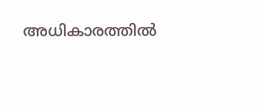അധികാരത്തില്‍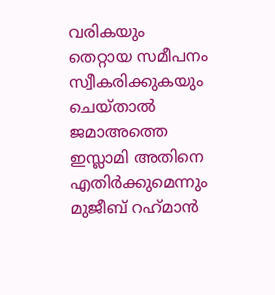വരികയും തെറ്റായ സമീപനം സ്വീകരിക്കുകയും ചെയ്താല്‍ ജമാഅത്തെ ഇസ്ലാമി അതിനെ എതിര്‍ക്കുമെന്നും മുജീബ് റഹ്‌മാന്‍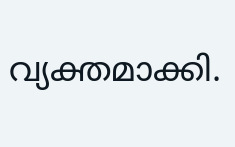വ്യക്തമാക്കി.